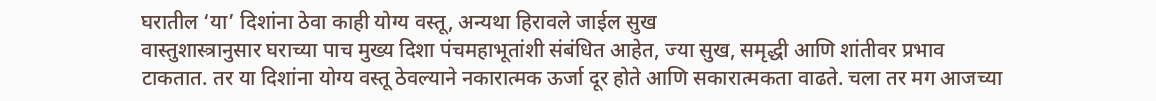घरातील ‘या’ दिशांना ठेवा काही योग्य वस्तू, अन्यथा हिरावले जाईल सुख
वास्तुशास्त्रानुसार घराच्या पाच मुख्य दिशा पंचमहाभूतांशी संबंधित आहेत, ज्या सुख, समृद्धी आणि शांतीवर प्रभाव टाकतात. तर या दिशांना योग्य वस्तू ठेवल्याने नकारात्मक ऊर्जा दूर होते आणि सकारात्मकता वाढते. चला तर मग आजच्या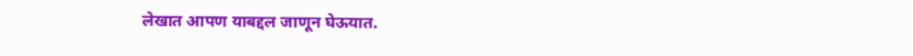लेखात आपण याबद्दल जाणून घेऊयात.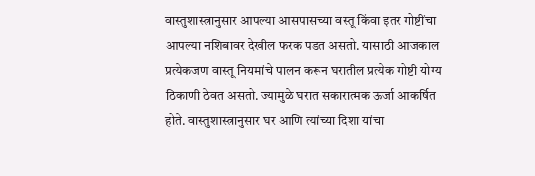वास्तुशास्त्रानुसार आपल्या आसपासच्या वस्तू किंवा इतर गोष्टींचा आपल्या नशिबावर देखील फरक पडत असतो. यासाठी आजकाल प्रत्येकजण वास्तू नियमांचे पालन करून घरातील प्रत्येक गोष्टी योग्य ठिकाणी ठेवत असतो. ज्यामुळे घरात सकारात्मक ऊर्जा आकर्षित होते. वास्तुशास्त्रानुसार घर आणि त्यांच्या दिशा यांचा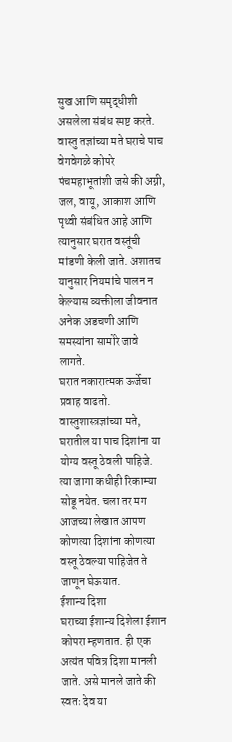सुख आणि समृद्धीशी असलेला संबंध स्पष्ट करते. वास्तु तज्ञांच्या मते घराचे पाच वेगवेगळे कोपरे पंचमहाभूतांशी जसे की अग्नी, जल, वायू, आकाश आणि पृथ्वी संबंधित आहे आणि त्यानुसार घरात वस्तूंची मांडणी केली जाते. अशातच यानुसार नियमांचे पालन न केल्यास व्यक्तीला जीवनात अनेक अडचणी आणि समस्यांना सामोरे जावे लागते.
घरात नकारात्मक ऊर्जेचा प्रवाह वाढतो. वास्तुशास्त्रज्ञांच्या मते, घरातील या पाच दिशांना या योग्य वस्तू ठेवली पाहिजे. त्या जागा कधीही रिकाम्या सोडू नयेत. चला तर मग आजच्या लेखात आपण कोणत्या दिशांना कोणत्या वस्तू ठेवल्या पाहिजेत ते जाणून घेऊयात.
ईशान्य दिशा
घराच्या ईशान्य दिशेला ईशान कोपरा म्हणतात. ही एक अत्यंत पवित्र दिशा मानली जाते. असे मानले जाते की स्वतः देव या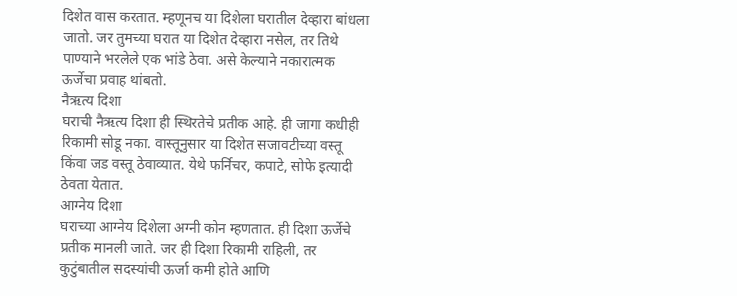दिशेत वास करतात. म्हणूनच या दिशेला घरातील देव्हारा बांधला जातो. जर तुमच्या घरात या दिशेत देव्हारा नसेल, तर तिथे पाण्याने भरलेले एक भांडे ठेवा. असे केल्याने नकारात्मक ऊर्जेचा प्रवाह थांबतो.
नैऋत्य दिशा
घराची नैऋत्य दिशा ही स्थिरतेचे प्रतीक आहे. ही जागा कधीही रिकामी सोडू नका. वास्तूनुसार या दिशेत सजावटीच्या वस्तू किंवा जड वस्तू ठेवाव्यात. येथे फर्निचर, कपाटे, सोफे इत्यादी ठेवता येतात.
आग्नेय दिशा
घराच्या आग्नेय दिशेला अग्नी कोन म्हणतात. ही दिशा ऊर्जेचे प्रतीक मानली जाते. जर ही दिशा रिकामी राहिली, तर कुटुंबातील सदस्यांची ऊर्जा कमी होते आणि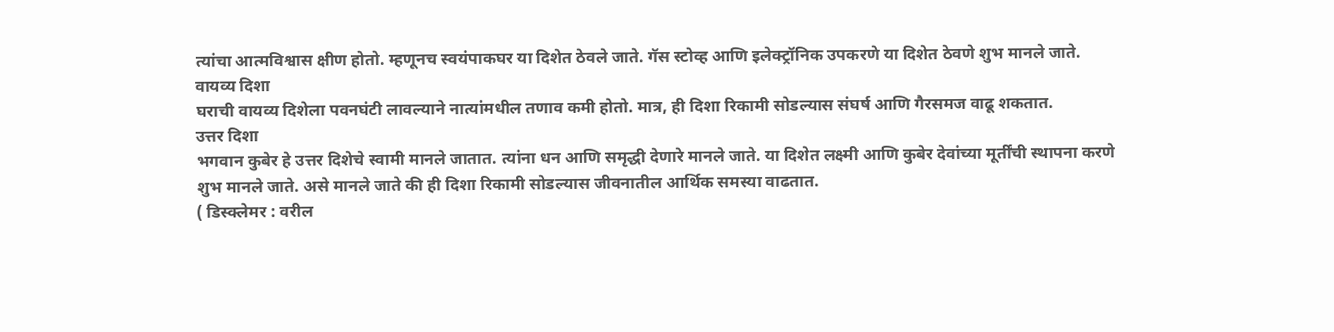त्यांचा आत्मविश्वास क्षीण होतो. म्हणूनच स्वयंपाकघर या दिशेत ठेवले जाते. गॅस स्टोव्ह आणि इलेक्ट्रॉनिक उपकरणे या दिशेत ठेवणे शुभ मानले जाते.
वायव्य दिशा
घराची वायव्य दिशेला पवनघंटी लावल्याने नात्यांमधील तणाव कमी होतो. मात्र, ही दिशा रिकामी सोडल्यास संघर्ष आणि गैरसमज वाढू शकतात.
उत्तर दिशा
भगवान कुबेर हे उत्तर दिशेचे स्वामी मानले जातात. त्यांना धन आणि समृद्धी देणारे मानले जाते. या दिशेत लक्ष्मी आणि कुबेर देवांच्या मूर्तींची स्थापना करणे शुभ मानले जाते. असे मानले जाते की ही दिशा रिकामी सोडल्यास जीवनातील आर्थिक समस्या वाढतात.
( डिस्क्लेमर : वरील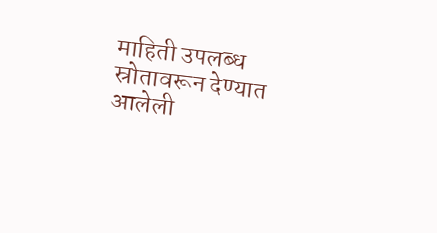माहिती उपलब्ध स्रोतावरून देण्यात आलेली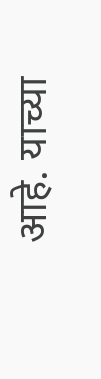आहे. याच्या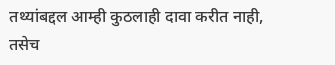तथ्यांबद्दल आम्ही कुठलाही दावा करीत नाही, तसेच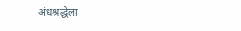अंधश्रद्धेला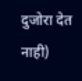दुजोरा देत नाही)